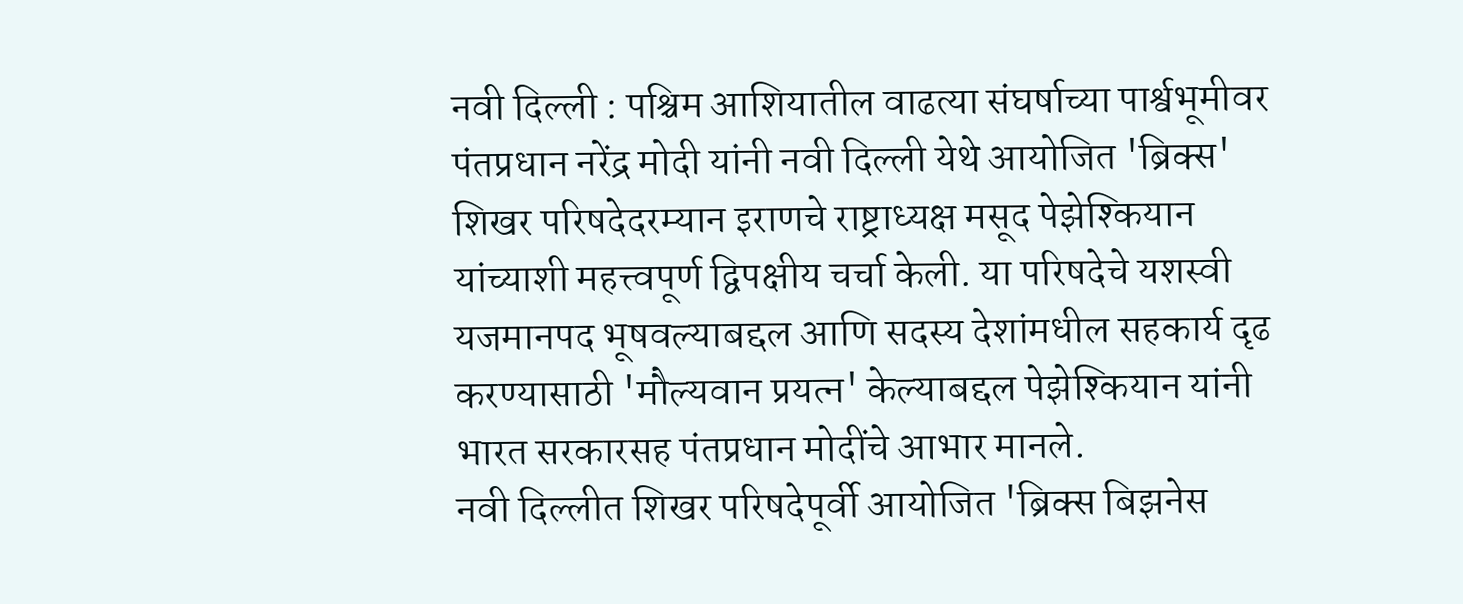नवी दिल्ली : पश्चिम आशियातील वाढत्या संघर्षाच्या पार्श्वभूमीवर पंतप्रधान नरेंद्र मोदी यांनी नवी दिल्ली येथे आयोजित 'ब्रिक्स' शिखर परिषदेदरम्यान इराणचे राष्ट्राध्यक्ष मसूद पेझेश्कियान यांच्याशी महत्त्वपूर्ण द्विपक्षीय चर्चा केली. या परिषदेचे यशस्वी यजमानपद भूषवल्याबद्दल आणि सदस्य देशांमधील सहकार्य दृढ करण्यासाठी 'मौल्यवान प्रयत्न' केल्याबद्दल पेझेश्कियान यांनी भारत सरकारसह पंतप्रधान मोदींचे आभार मानले.
नवी दिल्लीत शिखर परिषदेपूर्वी आयोजित 'ब्रिक्स बिझनेस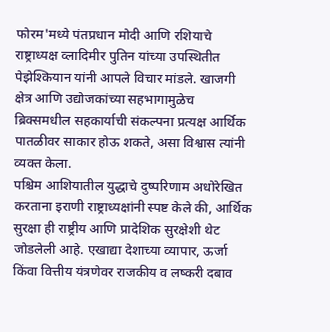फोरम'मध्ये पंतप्रधान मोदी आणि रशियाचे राष्ट्राध्यक्ष व्लादिमीर पुतिन यांच्या उपस्थितीत पेझेश्कियान यांनी आपले विचार मांडले. खाजगी क्षेत्र आणि उद्योजकांच्या सहभागामुळेच ब्रिक्समधील सहकार्याची संकल्पना प्रत्यक्ष आर्थिक पातळीवर साकार होऊ शकते, असा विश्वास त्यांनी व्यक्त केला.
पश्चिम आशियातील युद्धाचे दुष्परिणाम अधोरेखित करताना इराणी राष्ट्राध्यक्षांनी स्पष्ट केले की, आर्थिक सुरक्षा ही राष्ट्रीय आणि प्रादेशिक सुरक्षेशी थेट जोडलेली आहे. एखाद्या देशाच्या व्यापार, ऊर्जा किंवा वित्तीय यंत्रणेवर राजकीय व लष्करी दबाव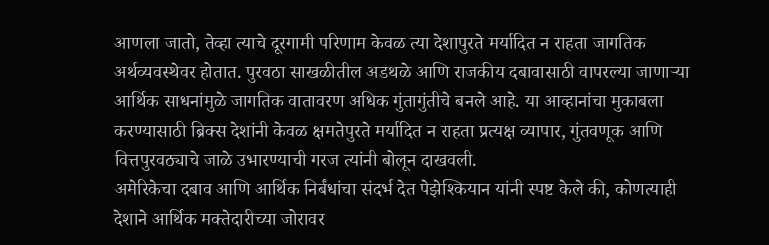आणला जातो, तेव्हा त्याचे दूरगामी परिणाम केवळ त्या देशापुरते मर्यादित न राहता जागतिक अर्थव्यवस्थेवर होतात. पुरवठा साखळीतील अडथळे आणि राजकीय दबावासाठी वापरल्या जाणाऱ्या आर्थिक साधनांमुळे जागतिक वातावरण अधिक गुंतागुंतीचे बनले आहे. या आव्हानांचा मुकाबला करण्यासाठी ब्रिक्स देशांनी केवळ क्षमतेपुरते मर्यादित न राहता प्रत्यक्ष व्यापार, गुंतवणूक आणि वित्तपुरवठ्याचे जाळे उभारण्याची गरज त्यांनी बोलून दाखवली.
अमेरिकेचा दबाव आणि आर्थिक निर्बंधांचा संदर्भ देत पेझेश्कियान यांनी स्पष्ट केले की, कोणत्याही देशाने आर्थिक मक्तेदारीच्या जोरावर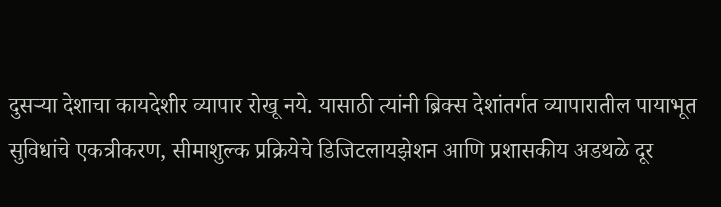दुसऱ्या देशाचा कायदेशीर व्यापार रोखू नये. यासाठी त्यांनी ब्रिक्स देशांतर्गत व्यापारातील पायाभूत सुविधांचे एकत्रीकरण, सीमाशुल्क प्रक्रियेचे डिजिटलायझेशन आणि प्रशासकीय अडथळे दूर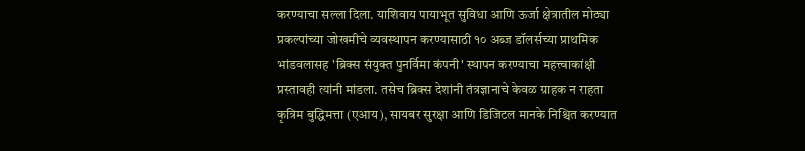करण्याचा सल्ला दिला. याशिवाय पायाभूत सुविधा आणि ऊर्जा क्षेत्रातील मोठ्या प्रकल्पांच्या जोखमीचे व्यवस्थापन करण्यासाठी १० अब्ज डॉलर्सच्या प्राथमिक भांडवलासह 'ब्रिक्स संयुक्त पुनर्विमा कंपनी' स्थापन करण्याचा महत्त्वाकांक्षी प्रस्तावही त्यांनी मांडला. तसेच ब्रिक्स देशांनी तंत्रज्ञानाचे केवळ ग्राहक न राहता कृत्रिम बुद्धिमत्ता (एआय), सायबर सुरक्षा आणि डिजिटल मानके निश्चित करण्यात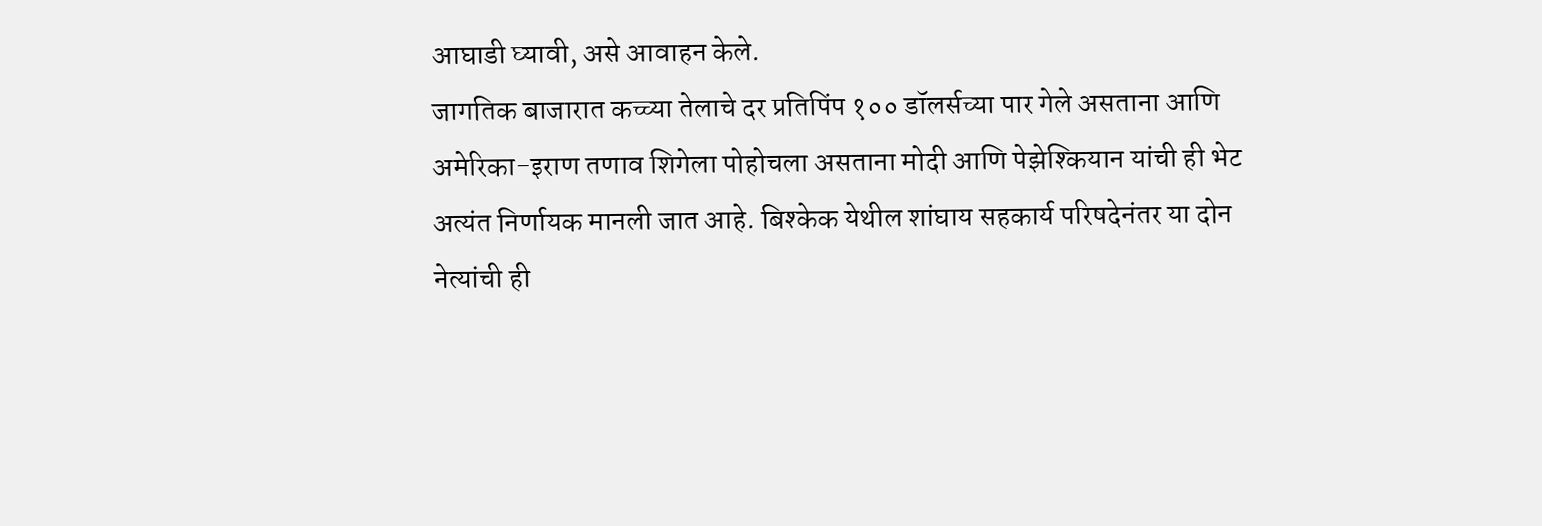आघाडी घ्यावी, असे आवाहन केले.
जागतिक बाजारात कच्च्या तेलाचे दर प्रतिपिंप १०० डॉलर्सच्या पार गेले असताना आणि अमेरिका-इराण तणाव शिगेला पोहोचला असताना मोदी आणि पेझेश्कियान यांची ही भेट अत्यंत निर्णायक मानली जात आहे. बिश्केक येथील शांघाय सहकार्य परिषदेनंतर या दोन नेत्यांची ही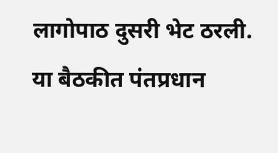लागोपाठ दुसरी भेट ठरली.
या बैठकीत पंतप्रधान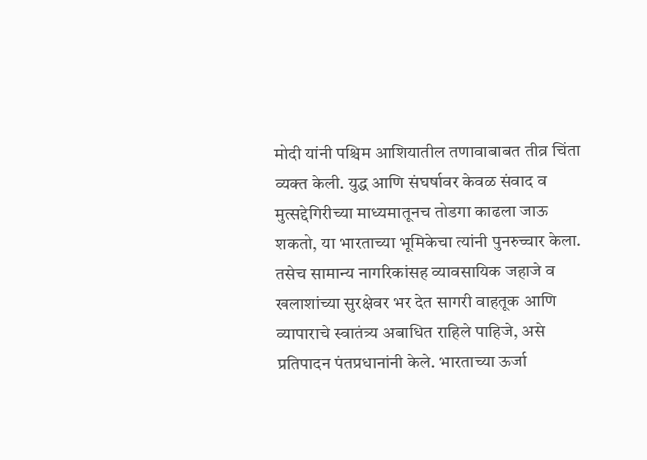मोदी यांनी पश्चिम आशियातील तणावाबाबत तीव्र चिंता व्यक्त केली. युद्ध आणि संघर्षावर केवळ संवाद व मुत्सद्देगिरीच्या माध्यमातूनच तोडगा काढला जाऊ शकतो, या भारताच्या भूमिकेचा त्यांनी पुनरुच्चार केला. तसेच सामान्य नागरिकांसह व्यावसायिक जहाजे व खलाशांच्या सुरक्षेवर भर देत सागरी वाहतूक आणि व्यापाराचे स्वातंत्र्य अबाधित राहिले पाहिजे, असे प्रतिपादन पंतप्रधानांनी केले. भारताच्या ऊर्जा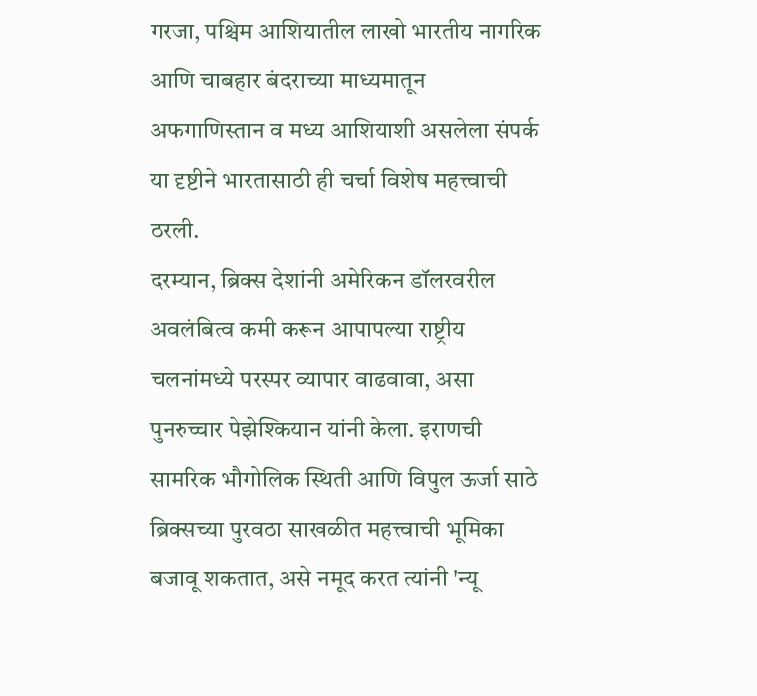गरजा, पश्चिम आशियातील लाखो भारतीय नागरिक आणि चाबहार बंदराच्या माध्यमातून अफगाणिस्तान व मध्य आशियाशी असलेला संपर्क या दृष्टीने भारतासाठी ही चर्चा विशेष महत्त्वाची ठरली.
दरम्यान, ब्रिक्स देशांनी अमेरिकन डॉलरवरील अवलंबित्व कमी करून आपापल्या राष्ट्रीय चलनांमध्ये परस्पर व्यापार वाढवावा, असा पुनरुच्चार पेझेश्कियान यांनी केला. इराणची सामरिक भौगोलिक स्थिती आणि विपुल ऊर्जा साठे ब्रिक्सच्या पुरवठा साखळीत महत्त्वाची भूमिका बजावू शकतात, असे नमूद करत त्यांनी 'न्यू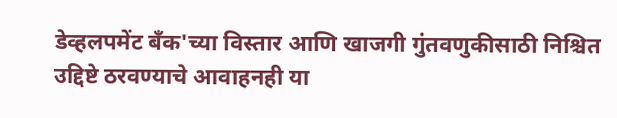डेव्हलपमेंट बँक'च्या विस्तार आणि खाजगी गुंतवणुकीसाठी निश्चित उद्दिष्टे ठरवण्याचे आवाहनही या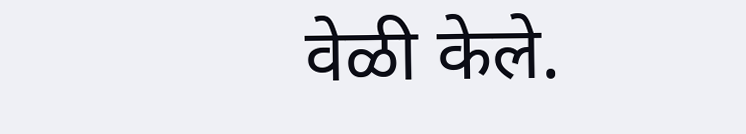वेळी केले.